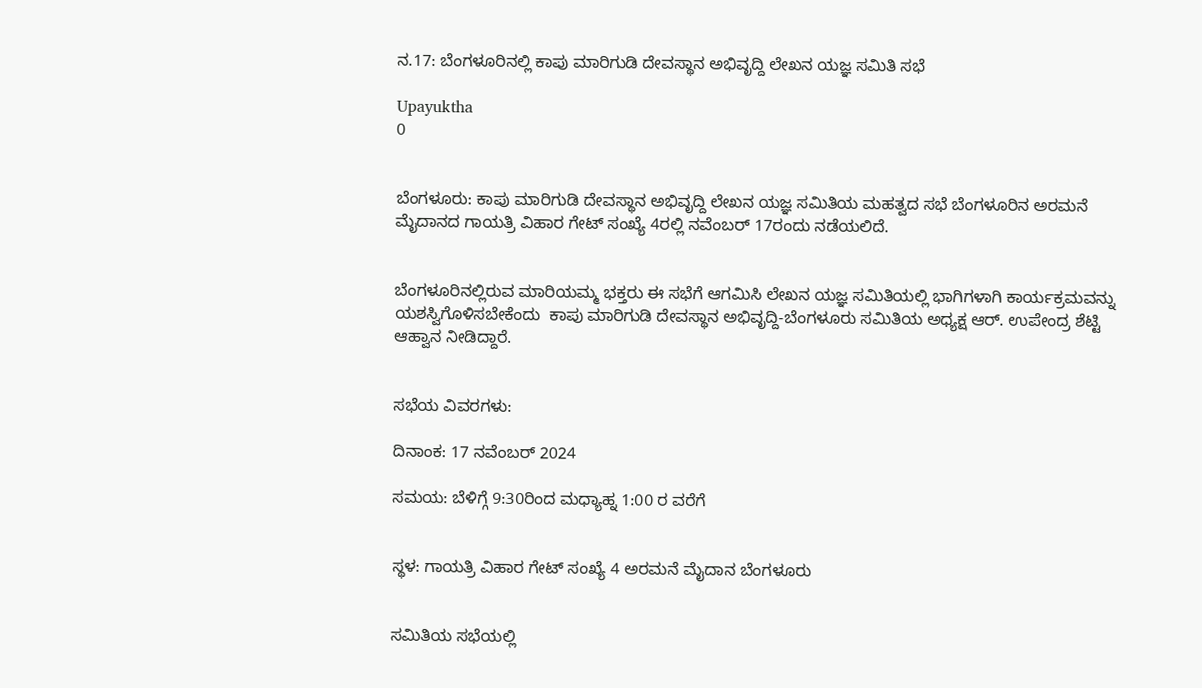ನ.17: ಬೆಂಗಳೂರಿನಲ್ಲಿ ಕಾಪು ಮಾರಿಗುಡಿ ದೇವಸ್ಥಾನ ಅಭಿವೃದ್ದಿ ಲೇಖನ ಯಜ್ಞ ಸಮಿತಿ ಸಭೆ

Upayuktha
0


ಬೆಂಗಳೂರು: ಕಾಪು ಮಾರಿಗುಡಿ ದೇವಸ್ಥಾನ ಅಭಿವೃದ್ದಿ ಲೇಖನ ಯಜ್ಞ ಸಮಿತಿಯ ಮಹತ್ವದ ಸಭೆ ಬೆಂಗಳೂರಿನ ಅರಮನೆ ಮೈದಾನದ ಗಾಯತ್ರಿ ವಿಹಾರ ಗೇಟ್‌ ಸಂಖ್ಯೆ 4ರಲ್ಲಿ ನವೆಂಬರ್ 17ರಂದು ನಡೆಯಲಿದೆ.


ಬೆಂಗಳೂರಿನಲ್ಲಿರುವ ಮಾರಿಯಮ್ಮ ಭಕ್ತರು ಈ ಸಭೆಗೆ ಆಗಮಿಸಿ ಲೇಖನ ಯಜ್ಞ ಸಮಿತಿಯಲ್ಲಿ ಭಾಗಿಗಳಾಗಿ ಕಾರ್ಯಕ್ರಮವನ್ನು ಯಶಸ್ವಿಗೊಳಿಸಬೇಕೆಂದು  ಕಾಪು ಮಾರಿಗುಡಿ ದೇವಸ್ಥಾನ ಅಭಿವೃದ್ದಿ-ಬೆಂಗಳೂರು ಸಮಿತಿಯ ಅಧ್ಯಕ್ಷ ಆರ್. ಉಪೇಂದ್ರ ಶೆಟ್ಟಿ ಆಹ್ವಾನ ನೀಡಿದ್ದಾರೆ.


ಸಭೆಯ ವಿವರಗಳು:

ದಿನಾಂಕ: 17 ನವೆಂಬರ್ 2024

ಸಮಯ: ಬೆಳಿಗ್ಗೆ 9:30ರಿಂದ ಮಧ್ಯಾಹ್ನ 1:00 ರ ವರೆಗೆ


ಸ್ಥಳ: ಗಾಯತ್ರಿ ವಿಹಾರ ಗೇಟ್ ಸಂಖ್ಯೆ 4 ಅರಮನೆ ಮೈದಾನ ಬೆಂಗಳೂರು


ಸಮಿತಿಯ ಸಭೆಯಲ್ಲಿ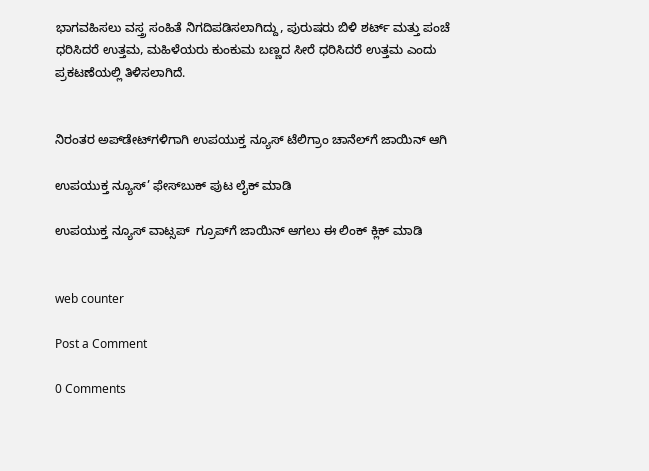ಭಾಗವಹಿಸಲು ವಸ್ತ್ರ ಸಂಹಿತೆ ನಿಗದಿಪಡಿಸಲಾಗಿದ್ದು, ಪುರುಷರು ಬಿಳಿ ಶರ್ಟ್ ಮತ್ತು ಪಂಚೆ ಧರಿಸಿದರೆ ಉತ್ತಮ, ಮಹಿಳೆಯರು ಕುಂಕುಮ ಬಣ್ಣದ ಸೀರೆ ಧರಿಸಿದರೆ ಉತ್ತಮ ಎಂದು ಪ್ರಕಟಣೆಯಲ್ಲಿ ತಿಳಿಸಲಾಗಿದೆ.


ನಿರಂತರ ಅಪ್‌ಡೇಟ್‌ಗಳಿಗಾಗಿ ಉಪಯುಕ್ತ ನ್ಯೂಸ್‌ ಟೆಲಿಗ್ರಾಂ ಚಾನೆಲ್‌ಗೆ ಜಾಯಿನ್‌ ಆಗಿ

ಉಪಯುಕ್ತ ನ್ಯೂಸ್‌’ ಫೇಸ್‌ಬುಕ್ ಪುಟ ಲೈಕ್ ಮಾಡಿ

ಉಪಯುಕ್ತ ನ್ಯೂಸ್‌ ವಾಟ್ಸಪ್‌  ಗ್ರೂಪ್‌ಗೆ ಜಾಯಿನ್ ಆಗಲು ಈ ಲಿಂಕ್ ಕ್ಲಿಕ್ ಮಾಡಿ


web counter

Post a Comment

0 Comments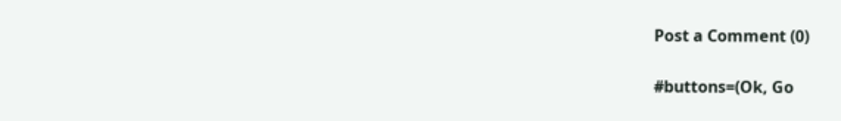Post a Comment (0)

#buttons=(Ok, Go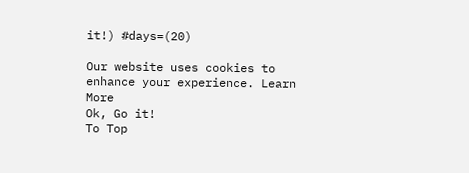it!) #days=(20)

Our website uses cookies to enhance your experience. Learn More
Ok, Go it!
To Top